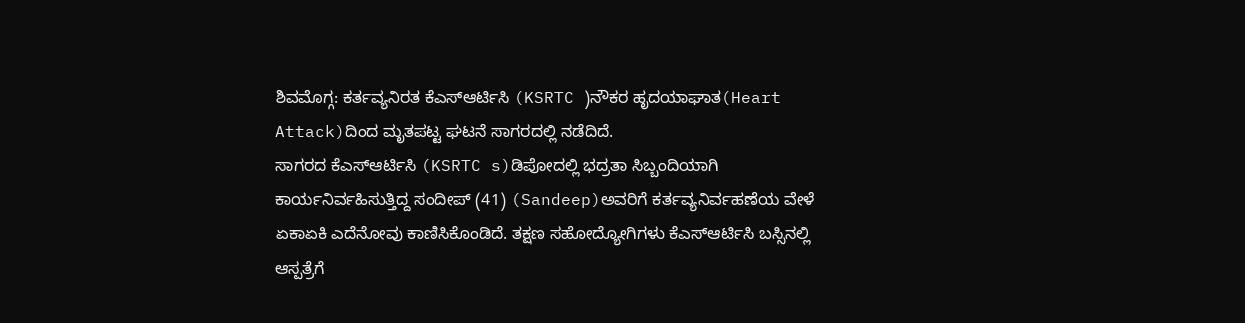ಶಿವಮೊಗ್ಗ: ಕರ್ತವ್ಯನಿರತ ಕೆಎಸ್ಆರ್ಟಿಸಿ (KSRTC )ನೌಕರ ಹೃದಯಾಘಾತ(Heart Attack)ದಿಂದ ಮೃತಪಟ್ಟ ಘಟನೆ ಸಾಗರದಲ್ಲಿ ನಡೆದಿದೆ.
ಸಾಗರದ ಕೆಎಸ್ಆರ್ಟಿಸಿ (KSRTC s)ಡಿಪೋದಲ್ಲಿ ಭದ್ರತಾ ಸಿಬ್ಬಂದಿಯಾಗಿ ಕಾರ್ಯನಿರ್ವಹಿಸುತ್ತಿದ್ದ ಸಂದೀಪ್ (41) (Sandeep)ಅವರಿಗೆ ಕರ್ತವ್ಯನಿರ್ವಹಣೆಯ ವೇಳೆ ಏಕಾಏಕಿ ಎದೆನೋವು ಕಾಣಿಸಿಕೊಂಡಿದೆ. ತಕ್ಷಣ ಸಹೋದ್ಯೋಗಿಗಳು ಕೆಎಸ್ಆರ್ಟಿಸಿ ಬಸ್ಸಿನಲ್ಲಿ ಆಸ್ಪತ್ರೆಗೆ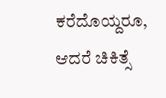ಕರೆದೊಯ್ದರೂ, ಆದರೆ ಚಿಕಿತ್ಸೆ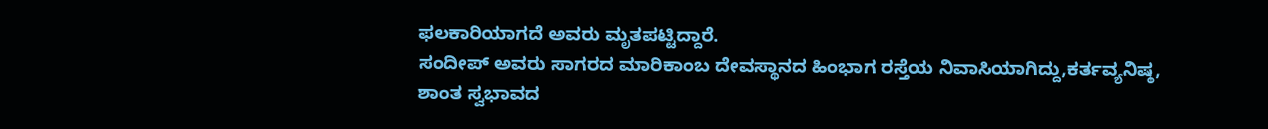ಫಲಕಾರಿಯಾಗದೆ ಅವರು ಮೃತಪಟ್ಟಿದ್ದಾರೆ.
ಸಂದೀಪ್ ಅವರು ಸಾಗರದ ಮಾರಿಕಾಂಬ ದೇವಸ್ಥಾನದ ಹಿಂಭಾಗ ರಸ್ತೆಯ ನಿವಾಸಿಯಾಗಿದ್ದು,ಕರ್ತವ್ಯನಿಷ್ಠ, ಶಾಂತ ಸ್ವಭಾವದ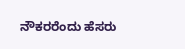ನೌಕರರೆಂದು ಹೆಸರು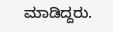ಮಾಡಿದ್ದರು.